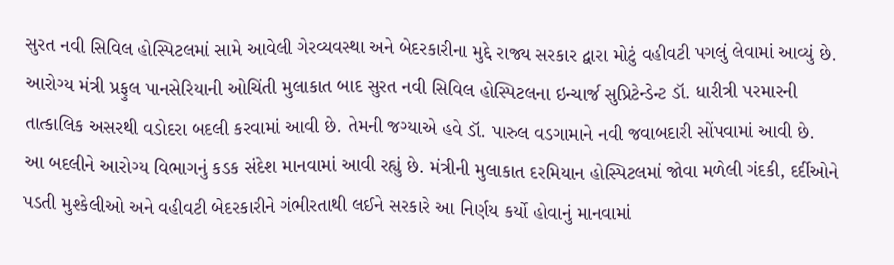સુરત નવી સિવિલ હોસ્પિટલમાં સામે આવેલી ગેરવ્યવસ્થા અને બેદરકારીના મુદ્દે રાજ્ય સરકાર દ્વારા મોટું વહીવટી પગલું લેવામાં આવ્યું છે. આરોગ્ય મંત્રી પ્રફુલ પાનસેરિયાની ઓચિંતી મુલાકાત બાદ સુરત નવી સિવિલ હોસ્પિટલના ઇન્ચાર્જ સુપ્રિટેન્ડેન્ટ ડૉ. ધારીત્રી પરમારની તાત્કાલિક અસરથી વડોદરા બદલી કરવામાં આવી છે. તેમની જગ્યાએ હવે ડૉ. પારુલ વડગામાને નવી જવાબદારી સોંપવામાં આવી છે.
આ બદલીને આરોગ્ય વિભાગનું કડક સંદેશ માનવામાં આવી રહ્યું છે. મંત્રીની મુલાકાત દરમિયાન હોસ્પિટલમાં જોવા મળેલી ગંદકી, દર્દીઓને પડતી મુશ્કેલીઓ અને વહીવટી બેદરકારીને ગંભીરતાથી લઈને સરકારે આ નિર્ણય કર્યો હોવાનું માનવામાં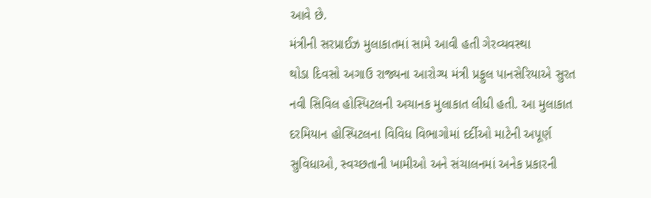આવે છે.
મંત્રીની સરપ્રાઈઝ મુલાકાતમાં સામે આવી હતી ગેરવ્યવસ્થા
થોડા દિવસો અગાઉ રાજ્યના આરોગ્ય મંત્રી પ્રફુલ પાનસેરિયાએ સુરત નવી સિવિલ હોસ્પિટલની અચાનક મુલાકાત લીધી હતી. આ મુલાકાત દરમિયાન હોસ્પિટલના વિવિધ વિભાગોમાં દર્દીઓ માટેની અપૂર્ણ સુવિધાઓ, સ્વચ્છતાની ખામીઓ અને સંચાલનમાં અનેક પ્રકારની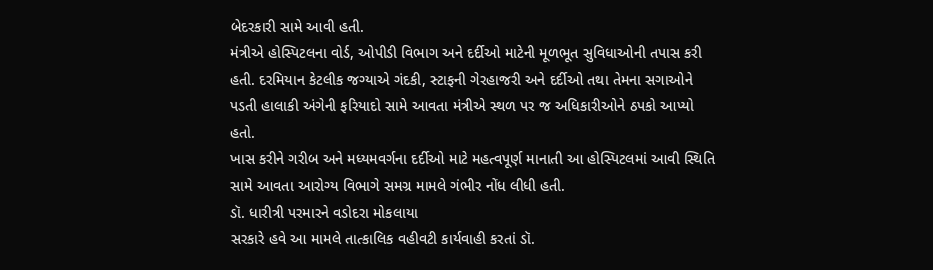બેદરકારી સામે આવી હતી.
મંત્રીએ હોસ્પિટલના વોર્ડ, ઓપીડી વિભાગ અને દર્દીઓ માટેની મૂળભૂત સુવિધાઓની તપાસ કરી હતી. દરમિયાન કેટલીક જગ્યાએ ગંદકી, સ્ટાફની ગેરહાજરી અને દર્દીઓ તથા તેમના સગાઓને પડતી હાલાકી અંગેની ફરિયાદો સામે આવતા મંત્રીએ સ્થળ પર જ અધિકારીઓને ઠપકો આપ્યો હતો.
ખાસ કરીને ગરીબ અને મધ્યમવર્ગના દર્દીઓ માટે મહત્વપૂર્ણ માનાતી આ હોસ્પિટલમાં આવી સ્થિતિ સામે આવતા આરોગ્ય વિભાગે સમગ્ર મામલે ગંભીર નોંધ લીધી હતી.
ડૉ. ધારીત્રી પરમારને વડોદરા મોકલાયા
સરકારે હવે આ મામલે તાત્કાલિક વહીવટી કાર્યવાહી કરતાં ડૉ.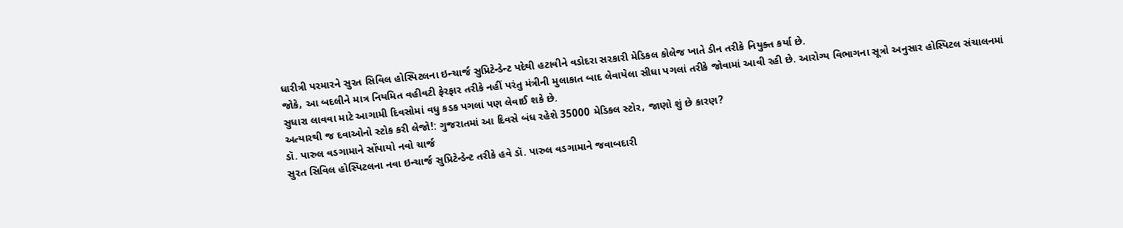ધારીત્રી પરમારને સુરત સિવિલ હોસ્પિટલના ઇન્ચાર્જ સુપ્રિટેન્ડેન્ટ પદેથી હટાવીને વડોદરા સરકારી મેડિકલ કોલેજ ખાતે ડીન તરીકે નિયુક્ત કર્યા છે.
જોકે, આ બદલીને માત્ર નિયમિત વહીવટી ફેરફાર તરીકે નહીં પરંતુ મંત્રીની મુલાકાત બાદ લેવાયેલા સીધા પગલાં તરીકે જોવામાં આવી રહી છે. આરોગ્ય વિભાગના સૂત્રો અનુસાર હોસ્પિટલ સંચાલનમાં સુધારા લાવવા માટે આગામી દિવસોમાં વધુ કડક પગલાં પણ લેવાઈ શકે છે.
અત્યારથી જ દવાઓનો સ્ટોક કરી લેજો!: ગુજરાતમાં આ દિવસે બંધ રહેશે 35000 મેડિકલ સ્ટોર, જાણો શું છે કારણ?
ડૉ. પારુલ વડગામાને સોંપાયો નવો ચાર્જ
સુરત સિવિલ હોસ્પિટલના નવા ઇન્ચાર્જ સુપ્રિટેન્ડેન્ટ તરીકે હવે ડૉ. પારુલ વડગામાને જવાબદારી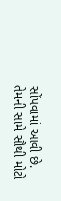સોંપવામાં આવી છે. તેમની સામે સૌથી મોટો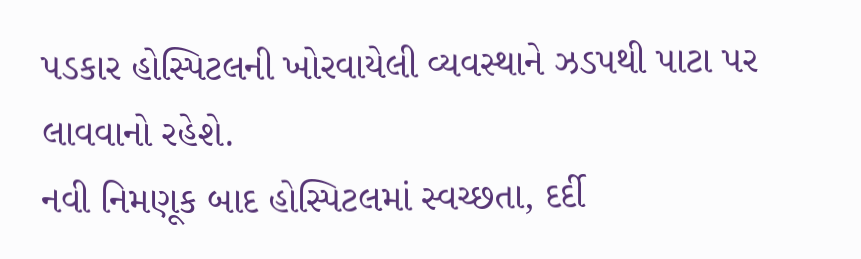પડકાર હોસ્પિટલની ખોરવાયેલી વ્યવસ્થાને ઝડપથી પાટા પર લાવવાનો રહેશે.
નવી નિમણૂક બાદ હોસ્પિટલમાં સ્વચ્છતા, દર્દી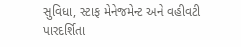સુવિધા, સ્ટાફ મેનેજમેન્ટ અને વહીવટી પારદર્શિતા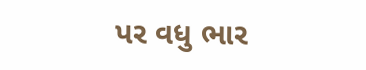પર વધુ ભાર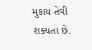મુકાય તેવી શક્યતા છે.